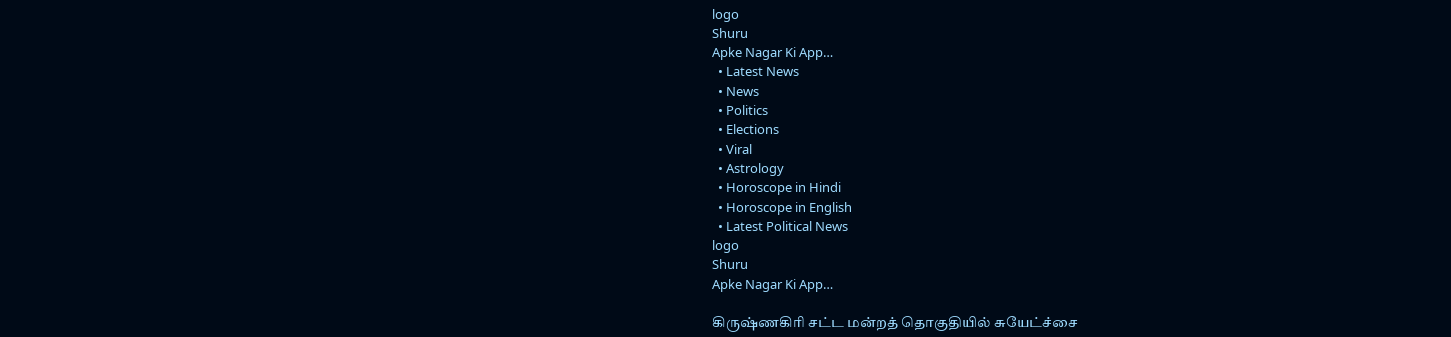logo
Shuru
Apke Nagar Ki App…
  • Latest News
  • News
  • Politics
  • Elections
  • Viral
  • Astrology
  • Horoscope in Hindi
  • Horoscope in English
  • Latest Political News
logo
Shuru
Apke Nagar Ki App…

கிருஷ்ணகிரி சட்ட மன்றத் தொகுதியில் சுயேட்ச்சை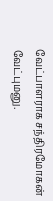வேட்பாளராக சந்திரமோகன் வேட்புமனு.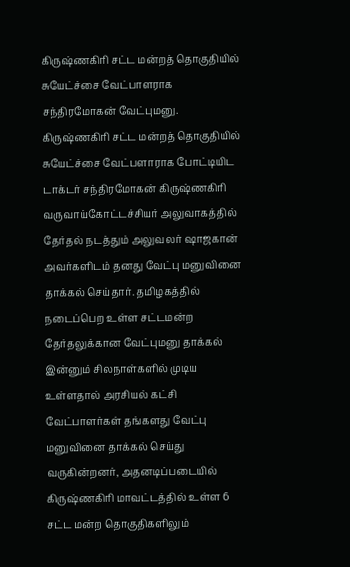கிருஷ்ணகிரி சட்ட மன்றத் தொகுதியில் சுயேட்ச்சை வேட்பாளராக சந்திரமோகன் வேட்புமனு. கிருஷ்ணகிரி சட்ட மன்றத் தொகுதியில் சுயேட்ச்சை வேட்பளாராக போட்டியிட டாக்டர் சந்திரமோகன் கிருஷ்ணகிரி வருவாய்கோட்டச்சியர் அலுவாகத்தில் தேர்தல் நடத்தும் அலுவலர் ஷாஜகான் அவர்களிடம் தனது வேட்பு மனுவினை தாக்கல் செய்தார். தமிழகத்தில் நடைப்பெற உள்ள சட்டமன்ற தேர்தலுக்கான வேட்புமனு தாக்கல் இன்னும் சிலநாள்களில் முடிய உள்ளதால் அரசியல் கட்சி வேட்பாளர்கள் தங்களது வேட்பு மனுவினை தாக்கல் செய்து வருகின்றனர், அதனடிப்படையில் கிருஷ்ணகிரி மாவட்டத்தில் உள்ள 6 சட்ட மன்ற தொகுதிகளிலும்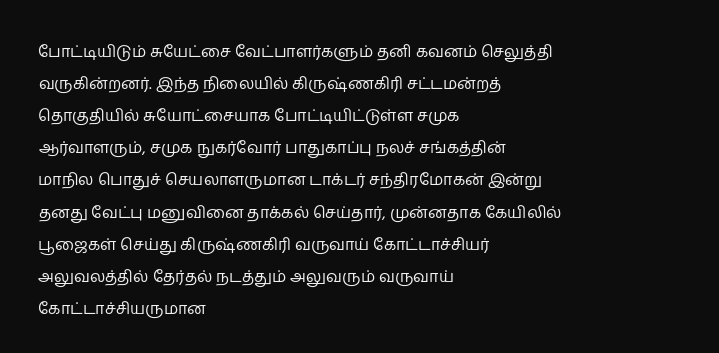போட்டியிடும் சுயேட்சை வேட்பாளர்களும் தனி கவனம் செலுத்தி வருகின்றனர். இந்த நிலையில் கிருஷ்ணகிரி சட்டமன்றத் தொகுதியில் சுயோட்சையாக போட்டியிட்டுள்ள சமுக ஆர்வாளரும், சமுக நுகர்வோர் பாதுகாப்பு நலச் சங்கத்தின் மாநில பொதுச் செயலாளருமான டாக்டர் சந்திரமோகன் இன்று தனது வேட்பு மனுவினை தாக்கல் செய்தார், முன்னதாக கேயிலில் பூஜைகள் செய்து கிருஷ்ணகிரி வருவாய் கோட்டாச்சியர் அலுவலத்தில் தேர்தல் நடத்தும் அலுவரும் வருவாய் கோட்டாச்சியருமான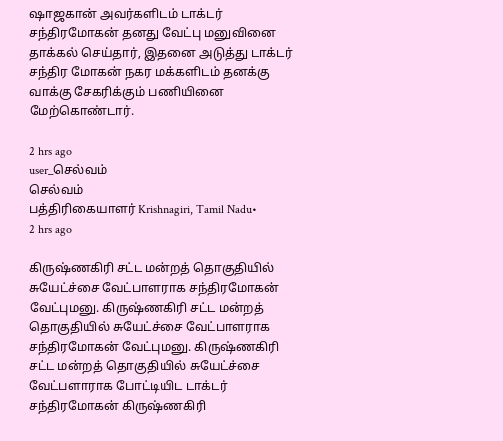ஷாஜகான் அவர்களிடம் டாக்டர் சந்திரமோகன் தனது வேட்பு மனுவினை தாக்கல் செய்தார், இதனை அடுத்து டாக்டர் சந்திர மோகன் நகர மக்களிடம் தனக்கு வாக்கு சேகரிக்கும் பணியினை மேற்கொண்டார்.

2 hrs ago
user_செல்வம்
செல்வம்
பத்திரிகையாளர் Krishnagiri, Tamil Nadu•
2 hrs ago

கிருஷ்ணகிரி சட்ட மன்றத் தொகுதியில் சுயேட்ச்சை வேட்பாளராக சந்திரமோகன் வேட்புமனு. கிருஷ்ணகிரி சட்ட மன்றத் தொகுதியில் சுயேட்ச்சை வேட்பாளராக சந்திரமோகன் வேட்புமனு. கிருஷ்ணகிரி சட்ட மன்றத் தொகுதியில் சுயேட்ச்சை வேட்பளாராக போட்டியிட டாக்டர் சந்திரமோகன் கிருஷ்ணகிரி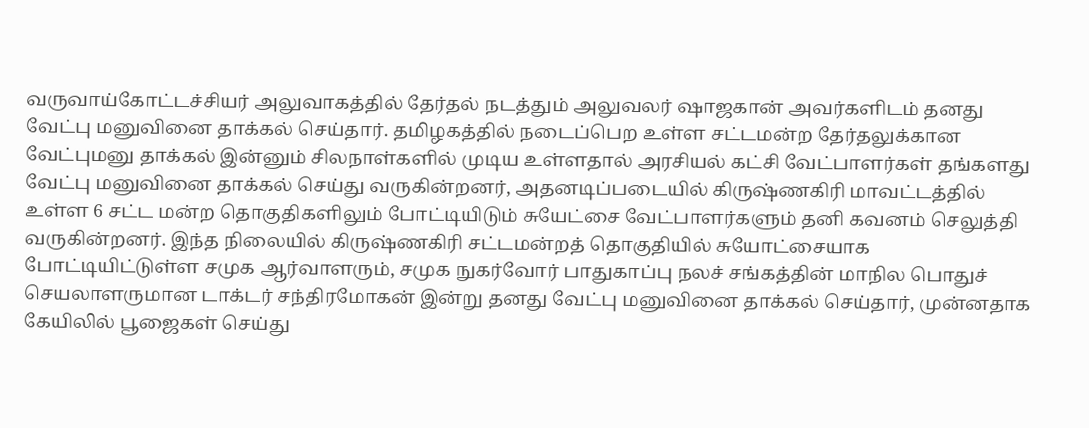வருவாய்கோட்டச்சியர் அலுவாகத்தில் தேர்தல் நடத்தும் அலுவலர் ஷாஜகான் அவர்களிடம் தனது வேட்பு மனுவினை தாக்கல் செய்தார். தமிழகத்தில் நடைப்பெற உள்ள சட்டமன்ற தேர்தலுக்கான வேட்புமனு தாக்கல் இன்னும் சிலநாள்களில் முடிய உள்ளதால் அரசியல் கட்சி வேட்பாளர்கள் தங்களது வேட்பு மனுவினை தாக்கல் செய்து வருகின்றனர், அதனடிப்படையில் கிருஷ்ணகிரி மாவட்டத்தில் உள்ள 6 சட்ட மன்ற தொகுதிகளிலும் போட்டியிடும் சுயேட்சை வேட்பாளர்களும் தனி கவனம் செலுத்தி வருகின்றனர். இந்த நிலையில் கிருஷ்ணகிரி சட்டமன்றத் தொகுதியில் சுயோட்சையாக போட்டியிட்டுள்ள சமுக ஆர்வாளரும், சமுக நுகர்வோர் பாதுகாப்பு நலச் சங்கத்தின் மாநில பொதுச் செயலாளருமான டாக்டர் சந்திரமோகன் இன்று தனது வேட்பு மனுவினை தாக்கல் செய்தார், முன்னதாக கேயிலில் பூஜைகள் செய்து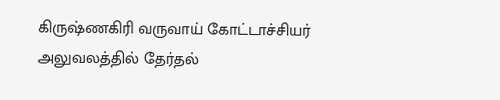கிருஷ்ணகிரி வருவாய் கோட்டாச்சியர் அலுவலத்தில் தேர்தல்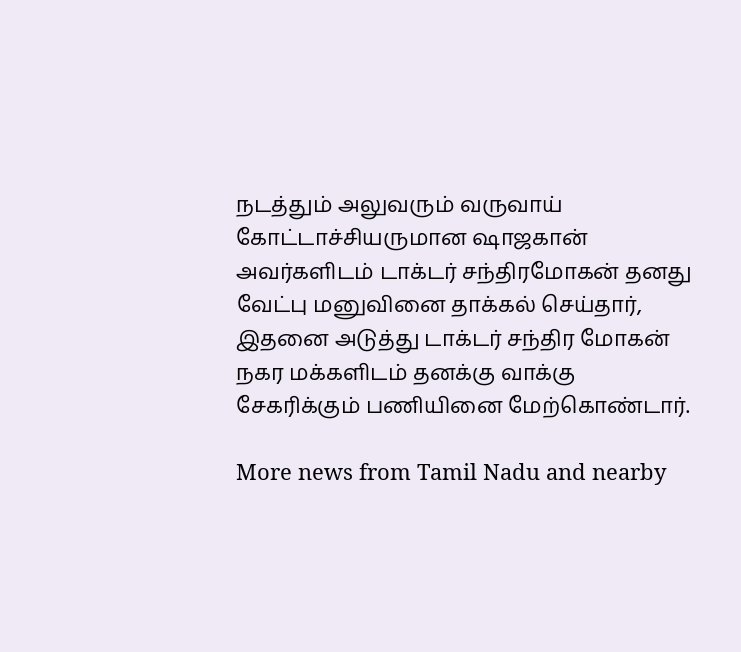நடத்தும் அலுவரும் வருவாய் கோட்டாச்சியருமான ஷாஜகான் அவர்களிடம் டாக்டர் சந்திரமோகன் தனது வேட்பு மனுவினை தாக்கல் செய்தார், இதனை அடுத்து டாக்டர் சந்திர மோகன் நகர மக்களிடம் தனக்கு வாக்கு சேகரிக்கும் பணியினை மேற்கொண்டார்.

More news from Tamil Nadu and nearby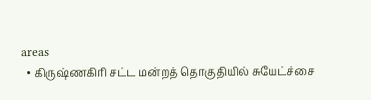areas
  • கிருஷ்ணகிரி சட்ட மன்றத் தொகுதியில் சுயேட்ச்சை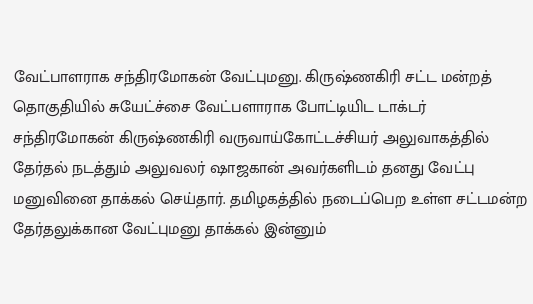வேட்பாளராக சந்திரமோகன் வேட்புமனு. கிருஷ்ணகிரி சட்ட மன்றத் தொகுதியில் சுயேட்ச்சை வேட்பளாராக போட்டியிட டாக்டர் சந்திரமோகன் கிருஷ்ணகிரி வருவாய்கோட்டச்சியர் அலுவாகத்தில் தேர்தல் நடத்தும் அலுவலர் ஷாஜகான் அவர்களிடம் தனது வேட்பு மனுவினை தாக்கல் செய்தார். தமிழகத்தில் நடைப்பெற உள்ள சட்டமன்ற தேர்தலுக்கான வேட்புமனு தாக்கல் இன்னும்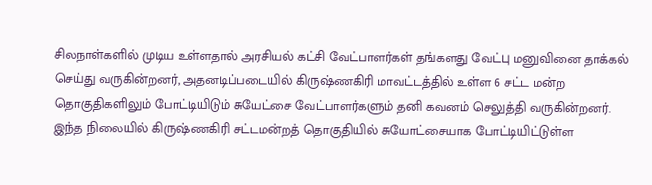சிலநாள்களில் முடிய உள்ளதால் அரசியல் கட்சி வேட்பாளர்கள் தங்களது வேட்பு மனுவினை தாக்கல் செய்து வருகின்றனர், அதனடிப்படையில் கிருஷ்ணகிரி மாவட்டத்தில் உள்ள 6 சட்ட மன்ற தொகுதிகளிலும் போட்டியிடும் சுயேட்சை வேட்பாளர்களும் தனி கவனம் செலுத்தி வருகின்றனர். இந்த நிலையில் கிருஷ்ணகிரி சட்டமன்றத் தொகுதியில் சுயோட்சையாக போட்டியிட்டுள்ள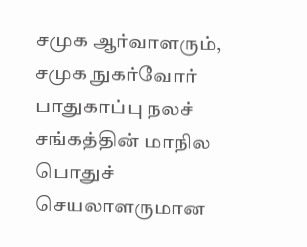சமுக ஆர்வாளரும், சமுக நுகர்வோர் பாதுகாப்பு நலச் சங்கத்தின் மாநில பொதுச் செயலாளருமான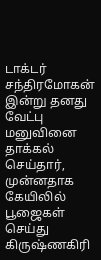டாக்டர் சந்திரமோகன் இன்று தனது வேட்பு மனுவினை தாக்கல் செய்தார், முன்னதாக கேயிலில் பூஜைகள் செய்து கிருஷ்ணகிரி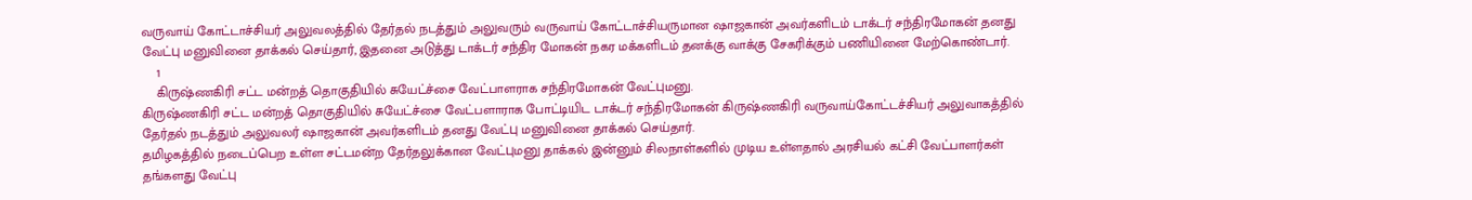வருவாய் கோட்டாச்சியர் அலுவலத்தில் தேர்தல் நடத்தும் அலுவரும் வருவாய் கோட்டாச்சியருமான ஷாஜகான் அவர்களிடம் டாக்டர் சந்திரமோகன் தனது வேட்பு மனுவினை தாக்கல் செய்தார், இதனை அடுத்து டாக்டர் சந்திர மோகன் நகர மக்களிடம் தனக்கு வாக்கு சேகரிக்கும் பணியினை மேற்கொண்டார்.
    1
    கிருஷ்ணகிரி சட்ட மன்றத் தொகுதியில் சுயேட்ச்சை வேட்பாளராக சந்திரமோகன் வேட்புமனு.
கிருஷ்ணகிரி சட்ட மன்றத் தொகுதியில் சுயேட்ச்சை வேட்பளாராக போட்டியிட டாக்டர் சந்திரமோகன் கிருஷ்ணகிரி வருவாய்கோட்டச்சியர் அலுவாகத்தில் தேர்தல் நடத்தும் அலுவலர் ஷாஜகான் அவர்களிடம் தனது வேட்பு மனுவினை தாக்கல் செய்தார்.
தமிழகத்தில் நடைப்பெற உள்ள சட்டமன்ற தேர்தலுக்கான வேட்புமனு தாக்கல் இன்னும் சிலநாள்களில் முடிய உள்ளதால் அரசியல் கட்சி வேட்பாளர்கள் தங்களது வேட்பு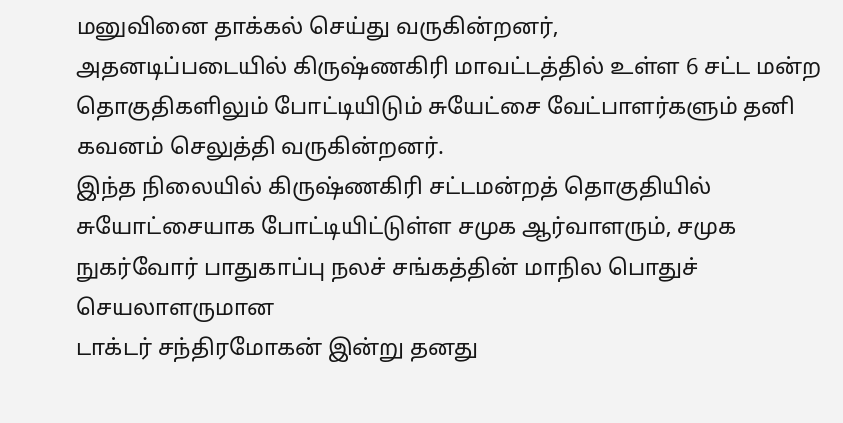மனுவினை தாக்கல் செய்து வருகின்றனர்,
அதனடிப்படையில் கிருஷ்ணகிரி மாவட்டத்தில் உள்ள 6 சட்ட மன்ற தொகுதிகளிலும் போட்டியிடும் சுயேட்சை வேட்பாளர்களும் தனி கவனம் செலுத்தி வருகின்றனர்.
இந்த நிலையில் கிருஷ்ணகிரி சட்டமன்றத் தொகுதியில்
சுயோட்சையாக போட்டியிட்டுள்ள சமுக ஆர்வாளரும், சமுக நுகர்வோர் பாதுகாப்பு நலச் சங்கத்தின் மாநில பொதுச் செயலாளருமான
டாக்டர் சந்திரமோகன் இன்று தனது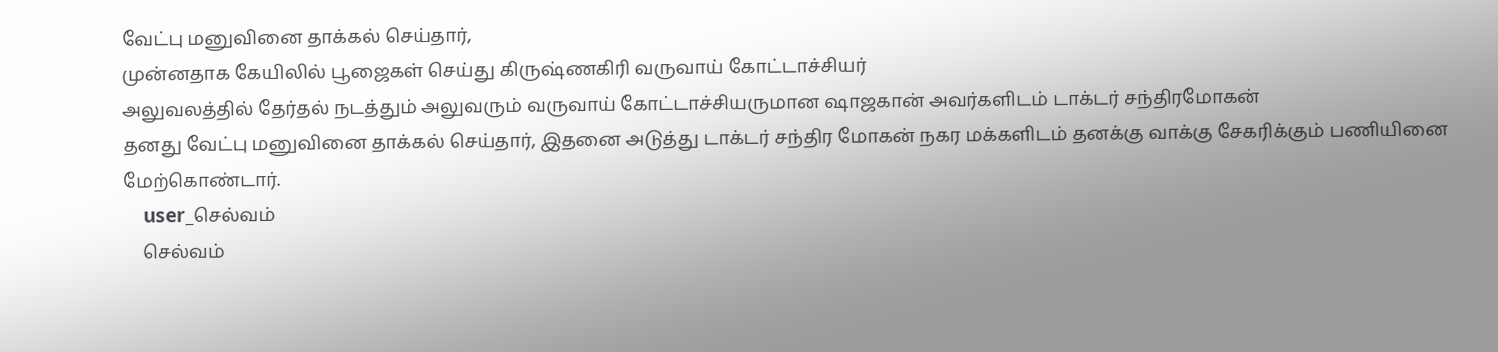வேட்பு மனுவினை தாக்கல் செய்தார்,
முன்னதாக கேயிலில் பூஜைகள் செய்து கிருஷ்ணகிரி வருவாய் கோட்டாச்சியர்
அலுவலத்தில் தேர்தல் நடத்தும் அலுவரும் வருவாய் கோட்டாச்சியருமான ஷாஜகான் அவர்களிடம் டாக்டர் சந்திரமோகன்
தனது வேட்பு மனுவினை தாக்கல் செய்தார், இதனை அடுத்து டாக்டர் சந்திர மோகன் நகர மக்களிடம் தனக்கு வாக்கு சேகரிக்கும் பணியினை மேற்கொண்டார்.
    user_செல்வம்
    செல்வம்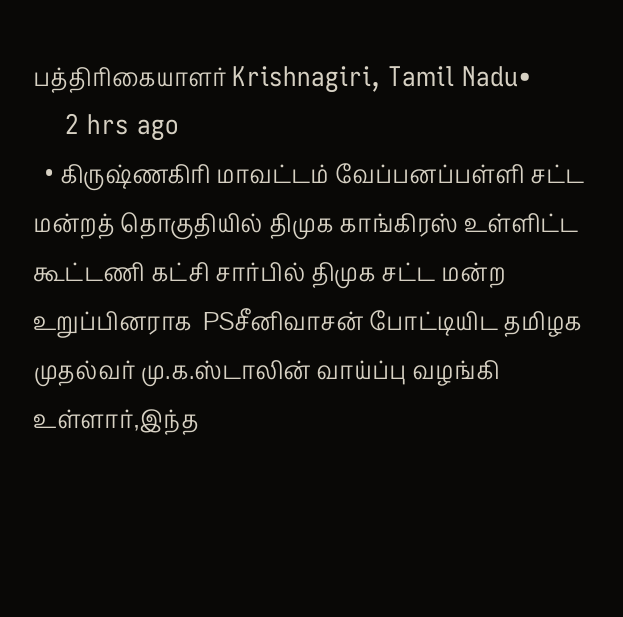பத்திரிகையாளர் Krishnagiri, Tamil Nadu•
    2 hrs ago
  • கிருஷ்ணகிரி மாவட்டம் வேப்பனப்பள்ளி சட்ட மன்றத் தொகுதியில் திமுக காங்கிரஸ் உள்ளிட்ட கூட்டணி கட்சி சார்பில் திமுக சட்ட மன்ற உறுப்பினராக  PSசீனிவாசன் போட்டியிட தமிழக முதல்வர் மு.க.ஸ்டாலின் வாய்ப்பு வழங்கி உள்ளார்,இந்த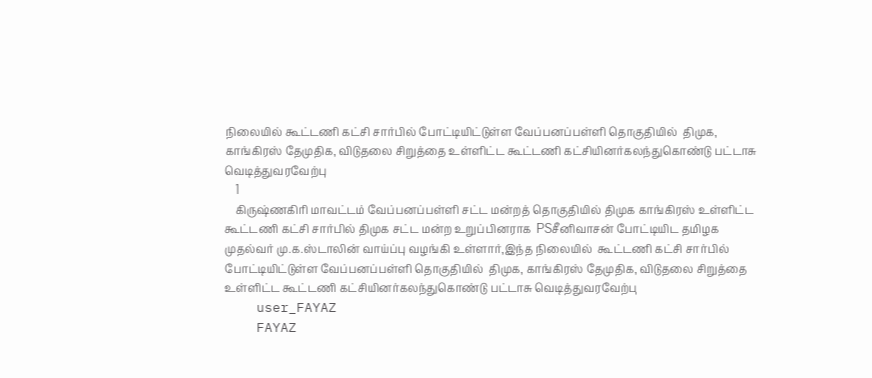நிலையில் கூட்டணி கட்சி சார்பில் போட்டியிட்டுள்ள வேப்பனப்பள்ளி தொகுதியில்  திமுக, காங்கிரஸ் தேமுதிக, விடுதலை சிறுத்தை உள்ளிட்ட கூட்டணி கட்சியினர்கலந்துகொண்டு பட்டாசு வெடித்துவரவேற்பு
    1
    கிருஷ்ணகிரி மாவட்டம் வேப்பனப்பள்ளி சட்ட மன்றத் தொகுதியில் திமுக காங்கிரஸ் உள்ளிட்ட கூட்டணி கட்சி சார்பில் திமுக சட்ட மன்ற உறுப்பினராக  PSசீனிவாசன் போட்டியிட தமிழக முதல்வர் மு.க.ஸ்டாலின் வாய்ப்பு வழங்கி உள்ளார்,இந்த நிலையில்  கூட்டணி கட்சி சார்பில் போட்டியிட்டுள்ள வேப்பனப்பள்ளி தொகுதியில்  திமுக, காங்கிரஸ் தேமுதிக, விடுதலை சிறுத்தை உள்ளிட்ட கூட்டணி கட்சியினர்கலந்துகொண்டு பட்டாசு வெடித்துவரவேற்பு
    user_FAYAZ
    FAYAZ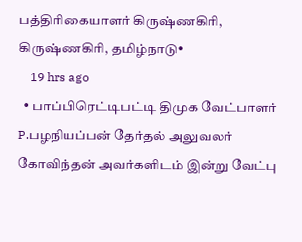பத்திரிகையாளர் கிருஷ்ணகிரி, கிருஷ்ணகிரி, தமிழ்நாடு•
    19 hrs ago
  • பாப்பிரெட்டிபட்டி திமுக வேட்பாளர் P.பழநியப்பன் தேர்தல் அலுவலர் கோவிந்தன் அவர்களிடம் இன்று வேட்பு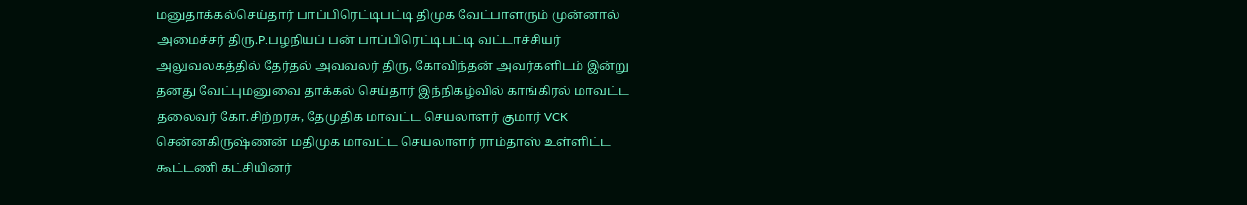மனுதாக்கல்செய்தார் பாப்பிரெட்டிபட்டி திமுக வேட்பாளரும் முன்னால் அமைச்சர் திரு.P.பழநியப் பன் பாப்பிரெட்டிபட்டி வட்டாச்சியர் அலுவலகத்தில் தேர்தல் அவவலர் திரு, கோவிந்தன் அவர்களிடம் இன்று தனது வேட்புமனுவை தாக்கல் செய்தார் இந்நிகழ்வில் காங்கிரல் மாவட்ட தலைவர் கோ.சிற்றரசு, தேமுதிக மாவட்ட செயலாளர் குமார் VCK சென்னகிருஷ்ணன் மதிமுக மாவட்ட செயலாளர் ராம்தாஸ் உள்ளிட்ட கூட்டணி கட்சியினர்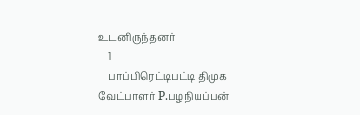உடனிருந்தனர்
    1
    பாப்பிரெட்டிபட்டி திமுக வேட்பாளர் P.பழநியப்பன்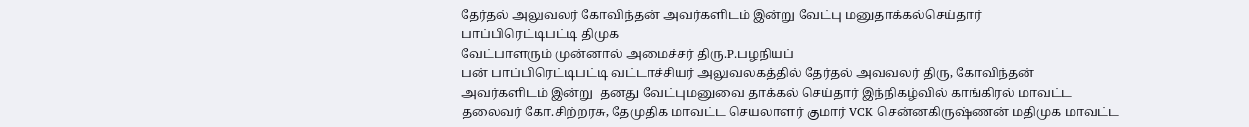தேர்தல் அலுவலர் கோவிந்தன் அவர்களிடம் இன்று வேட்பு மனுதாக்கல்செய்தார்
பாப்பிரெட்டிபட்டி திமுக
வேட்பாளரும் முன்னால் அமைச்சர் திரு.P.பழநியப்
பன் பாப்பிரெட்டிபட்டி வட்டாச்சியர் அலுவலகத்தில் தேர்தல் அவவலர் திரு, கோவிந்தன் அவர்களிடம் இன்று  தனது வேட்புமனுவை தாக்கல் செய்தார் இந்நிகழ்வில் காங்கிரல் மாவட்ட தலைவர் கோ.சிற்றரசு, தேமுதிக மாவட்ட செயலாளர் குமார் VCK சென்னகிருஷ்ணன் மதிமுக மாவட்ட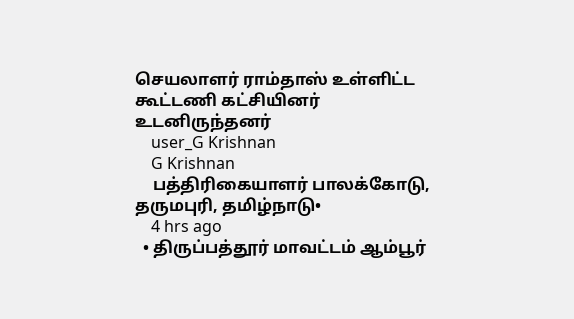செயலாளர் ராம்தாஸ் உள்ளிட்ட கூட்டணி கட்சியினர் உடனிருந்தனர்
    user_G Krishnan
    G Krishnan
    பத்திரிகையாளர் பாலக்கோடு, தருமபுரி, தமிழ்நாடு•
    4 hrs ago
  • திருப்பத்தூர் மாவட்டம் ஆம்பூர்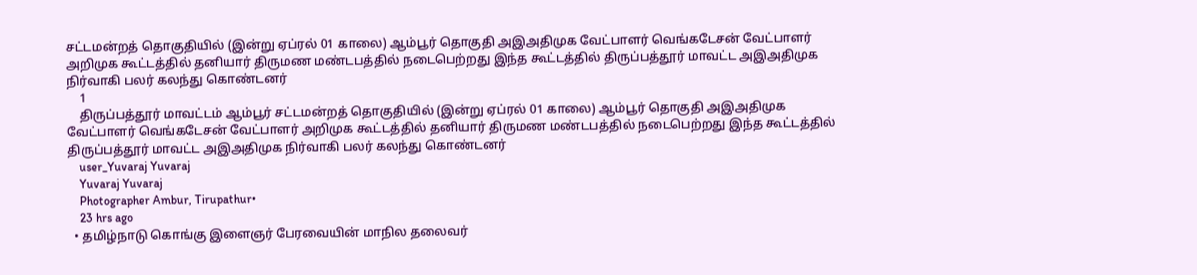சட்டமன்றத் தொகுதியில் (இன்று ஏப்ரல் 01 காலை) ஆம்பூர் தொகுதி அஇஅதிமுக வேட்பாளர் வெங்கடேசன் வேட்பாளர் அறிமுக கூட்டத்தில் தனியார் திருமண மண்டபத்தில் நடைபெற்றது இந்த கூட்டத்தில் திருப்பத்தூர் மாவட்ட அஇஅதிமுக நிர்வாகி பலர் கலந்து கொண்டனர்
    1
    திருப்பத்தூர் மாவட்டம் ஆம்பூர் சட்டமன்றத் தொகுதியில் (இன்று ஏப்ரல் 01 காலை) ஆம்பூர் தொகுதி அஇஅதிமுக வேட்பாளர் வெங்கடேசன் வேட்பாளர் அறிமுக கூட்டத்தில் தனியார் திருமண மண்டபத்தில் நடைபெற்றது இந்த கூட்டத்தில் திருப்பத்தூர் மாவட்ட அஇஅதிமுக நிர்வாகி பலர் கலந்து கொண்டனர்
    user_Yuvaraj Yuvaraj
    Yuvaraj Yuvaraj
    Photographer Ambur, Tirupathur•
    23 hrs ago
  • தமிழ்நாடு கொங்கு இளைஞர் பேரவையின் மாநில தலைவர்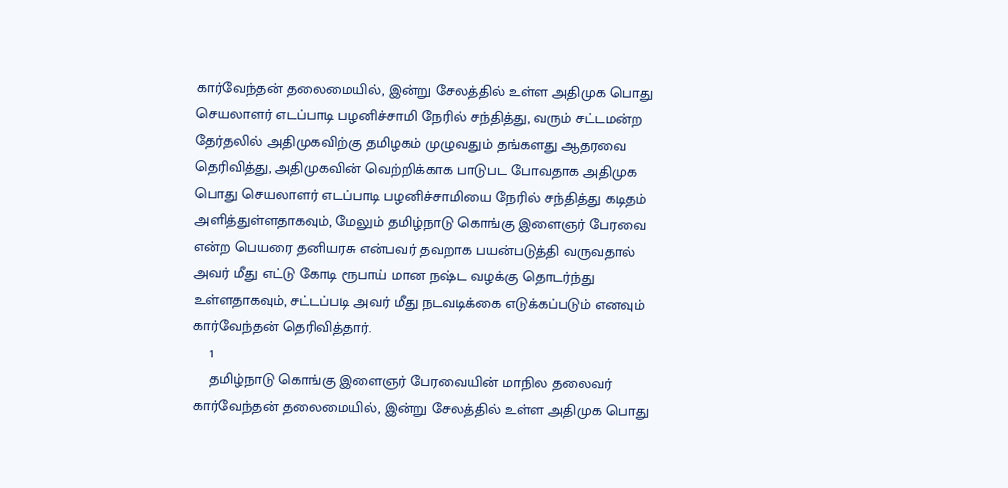கார்வேந்தன் தலைமையில், இன்று சேலத்தில் உள்ள அதிமுக பொது செயலாளர் எடப்பாடி பழனிச்சாமி நேரில் சந்தித்து, வரும் சட்டமன்ற தேர்தலில் அதிமுகவிற்கு தமிழகம் முழுவதும் தங்களது ஆதரவை தெரிவித்து, அதிமுகவின் வெற்றிக்காக பாடுபட போவதாக அதிமுக பொது செயலாளர் எடப்பாடி பழனிச்சாமியை நேரில் சந்தித்து கடிதம் அளித்துள்ளதாகவும், மேலும் தமிழ்நாடு கொங்கு இளைஞர் பேரவை என்ற பெயரை தனியரசு என்பவர் தவறாக பயன்படுத்தி வருவதால் அவர் மீது எட்டு கோடி ரூபாய் மான நஷ்ட வழக்கு தொடர்ந்து உள்ளதாகவும், சட்டப்படி அவர் மீது நடவடிக்கை எடுக்கப்படும் எனவும் கார்வேந்தன் தெரிவித்தார்.
    1
    தமிழ்நாடு கொங்கு இளைஞர் பேரவையின் மாநில தலைவர் கார்வேந்தன் தலைமையில், இன்று சேலத்தில் உள்ள அதிமுக பொது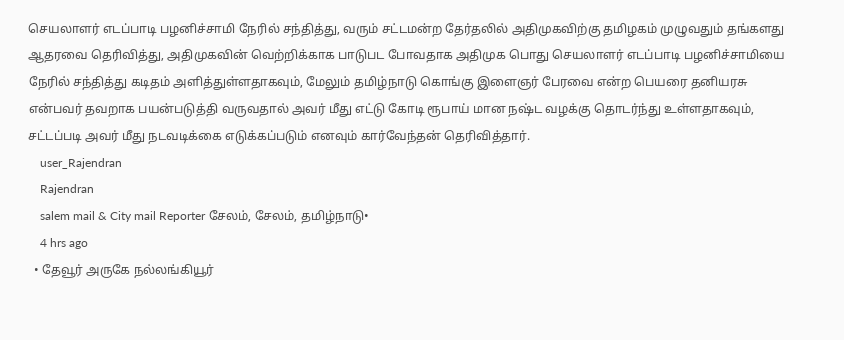செயலாளர் எடப்பாடி பழனிச்சாமி நேரில் சந்தித்து, வரும் சட்டமன்ற தேர்தலில் அதிமுகவிற்கு தமிழகம் முழுவதும் தங்களது ஆதரவை தெரிவித்து, அதிமுகவின் வெற்றிக்காக பாடுபட போவதாக அதிமுக பொது செயலாளர் எடப்பாடி பழனிச்சாமியை நேரில் சந்தித்து கடிதம் அளித்துள்ளதாகவும், மேலும் தமிழ்நாடு கொங்கு இளைஞர் பேரவை என்ற பெயரை தனியரசு என்பவர் தவறாக பயன்படுத்தி வருவதால் அவர் மீது எட்டு கோடி ரூபாய் மான நஷ்ட வழக்கு தொடர்ந்து உள்ளதாகவும், சட்டப்படி அவர் மீது நடவடிக்கை எடுக்கப்படும் எனவும் கார்வேந்தன் தெரிவித்தார்.
    user_Rajendran
    Rajendran
    salem mail & City mail Reporter சேலம், சேலம், தமிழ்நாடு•
    4 hrs ago
  • தேவூர் அருகே நல்லங்கியூர்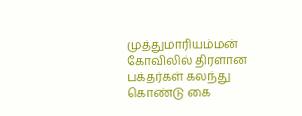முத்துமாரியம்மன் கோவிலில் திரளான பக்தர்கள் கலந்து கொண்டு கை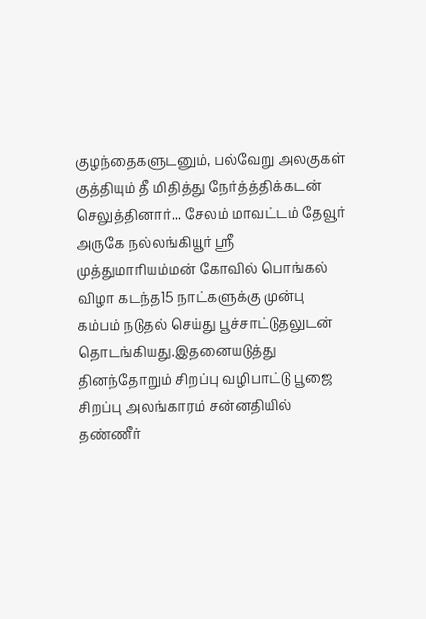குழந்தைகளுடனும், பல்வேறு அலகுகள் குத்தியும் தீ மிதித்து நேர்த்த்திக்கடன் செலுத்தினார்... சேலம் மாவட்டம் தேவூர் அருகே நல்லங்கியூர் ஸ்ரீ முத்துமாரியம்மன் கோவில் பொங்கல் விழா கடந்த15 நாட்களுக்கு முன்பு கம்பம் நடுதல் செய்து பூச்சாட்டுதலுடன் தொடங்கியது.இதனையடுத்து தினந்தோறும் சிறப்பு வழிபாட்டு பூஜை சிறப்பு அலங்காரம் சன்னதியில் தண்ணீர்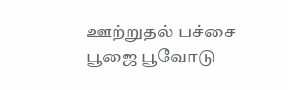ஊற்றுதல் பச்சை பூஜை பூவோடு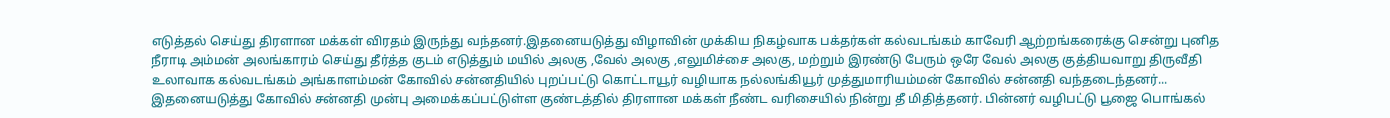எடுத்தல் செய்து திரளான மக்கள் விரதம் இருந்து வந்தனர்.இதனையடுத்து விழாவின் முக்கிய நிகழ்வாக பக்தர்கள் கல்வடங்கம் காவேரி ஆற்றங்கரைக்கு சென்று புனித நீராடி அம்மன் அலங்காரம் செய்து தீர்த்த குடம் எடுத்தும் மயில் அலகு ,வேல் அலகு ,எலுமிச்சை அலகு, மற்றும் இரண்டு பேரும் ஒரே வேல் அலகு குத்தியவாறு திருவீதி உலாவாக கல்வடங்கம் அங்காளம்மன் கோவில் சன்னதியில் புறப்பட்டு கொட்டாயூர் வழியாக நல்லங்கியூர் முத்துமாரியம்மன் கோவில் சன்னதி வந்தடைந்தனர்... இதனையடுத்து கோவில் சன்னதி முன்பு அமைக்கப்பட்டுள்ள குண்டத்தில் திரளான மக்கள் நீண்ட வரிசையில் நின்று தீ மிதித்தனர். பின்னர் வழிபட்டு பூஜை பொங்கல்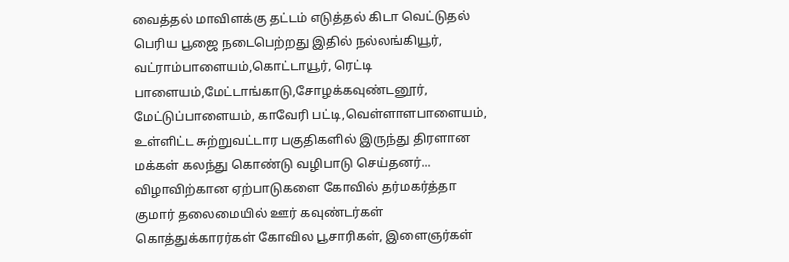வைத்தல் மாவிளக்கு தட்டம் எடுத்தல் கிடா வெட்டுதல் பெரிய பூஜை நடைபெற்றது இதில் நல்லங்கியூர், வட்ராம்பாளையம்,கொட்டாயூர், ரெட்டி பாளையம்,மேட்டாங்காடு,சோழக்கவுண்டனூர், மேட்டுப்பாளையம், காவேரி பட்டி,வெள்ளாளபாளையம், உள்ளிட்ட சுற்றுவட்டார பகுதிகளில் இருந்து திரளான மக்கள் கலந்து கொண்டு வழிபாடு செய்தனர்... விழாவிற்கான ஏற்பாடுகளை கோவில் தர்மகர்த்தா குமார் தலைமையில் ஊர் கவுண்டர்கள் கொத்துக்காரர்கள் கோவில பூசாரிகள், இளைஞர்கள்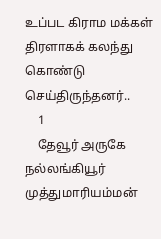உப்பட கிராம மக்கள் திரளாகக் கலந்து கொண்டு செய்திருந்தனர்..
    1
    தேவூர் அருகே நல்லங்கியூர் முத்துமாரியம்மன்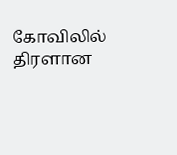கோவிலில் திரளான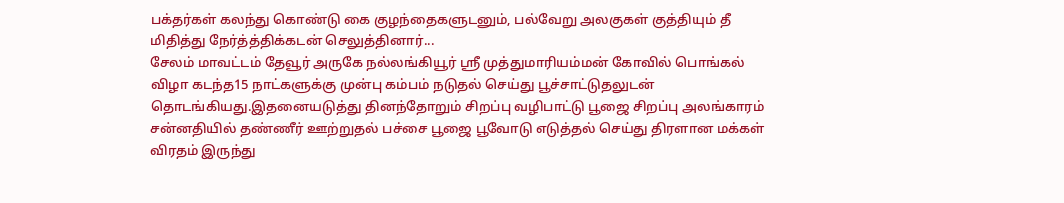பக்தர்கள் கலந்து கொண்டு கை குழந்தைகளுடனும், பல்வேறு அலகுகள் குத்தியும் தீ மிதித்து நேர்த்த்திக்கடன் செலுத்தினார்...
சேலம் மாவட்டம் தேவூர் அருகே நல்லங்கியூர் ஸ்ரீ முத்துமாரியம்மன் கோவில் பொங்கல் விழா கடந்த15 நாட்களுக்கு முன்பு கம்பம் நடுதல் செய்து பூச்சாட்டுதலுடன் தொடங்கியது.இதனையடுத்து தினந்தோறும் சிறப்பு வழிபாட்டு பூஜை சிறப்பு அலங்காரம் சன்னதியில் தண்ணீர் ஊற்றுதல் பச்சை பூஜை பூவோடு எடுத்தல் செய்து திரளான மக்கள் விரதம் இருந்து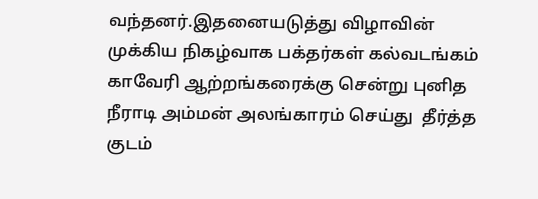வந்தனர்.இதனையடுத்து விழாவின் முக்கிய நிகழ்வாக பக்தர்கள் கல்வடங்கம் காவேரி ஆற்றங்கரைக்கு சென்று புனித நீராடி அம்மன் அலங்காரம் செய்து  தீர்த்த குடம்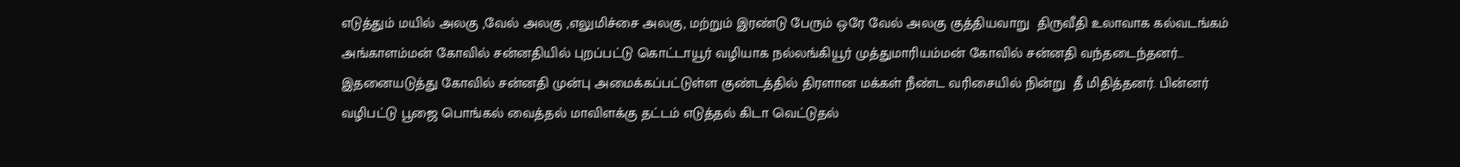எடுத்தும் மயில் அலகு ,வேல் அலகு ,எலுமிச்சை அலகு, மற்றும் இரண்டு பேரும் ஒரே வேல் அலகு குத்தியவாறு  திருவீதி உலாவாக கல்வடங்கம் அங்காளம்மன் கோவில் சன்னதியில் புறப்பட்டு கொட்டாயூர் வழியாக நல்லங்கியூர் முத்துமாரியம்மன் கோவில் சன்னதி வந்தடைந்தனர்...
இதனையடுத்து கோவில் சன்னதி முன்பு அமைக்கப்பட்டுள்ள குண்டத்தில் திரளான மக்கள் நீண்ட வரிசையில் நின்று  தீ மிதித்தனர். பின்னர் வழிபட்டு பூஜை பொங்கல் வைத்தல் மாவிளக்கு தட்டம் எடுத்தல் கிடா வெட்டுதல்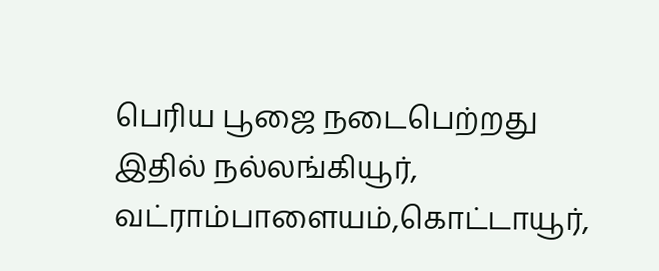பெரிய பூஜை நடைபெற்றது இதில் நல்லங்கியூர், வட்ராம்பாளையம்,கொட்டாயூர்,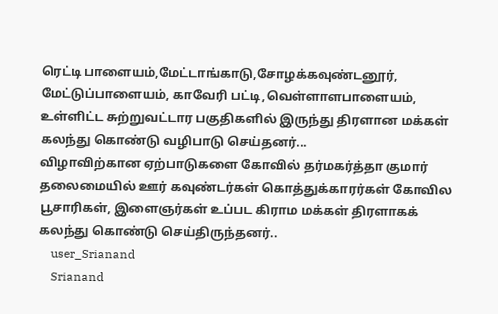ரெட்டி பாளையம்,மேட்டாங்காடு,சோழக்கவுண்டனூர், மேட்டுப்பாளையம், காவேரி பட்டி,வெள்ளாளபாளையம், உள்ளிட்ட சுற்றுவட்டார பகுதிகளில் இருந்து திரளான மக்கள் கலந்து கொண்டு வழிபாடு செய்தனர்...
விழாவிற்கான ஏற்பாடுகளை கோவில் தர்மகர்த்தா குமார் தலைமையில் ஊர் கவுண்டர்கள் கொத்துக்காரர்கள் கோவில பூசாரிகள், இளைஞர்கள் உப்பட கிராம மக்கள் திரளாகக் கலந்து கொண்டு செய்திருந்தனர்..
    user_Srianand
    Srianand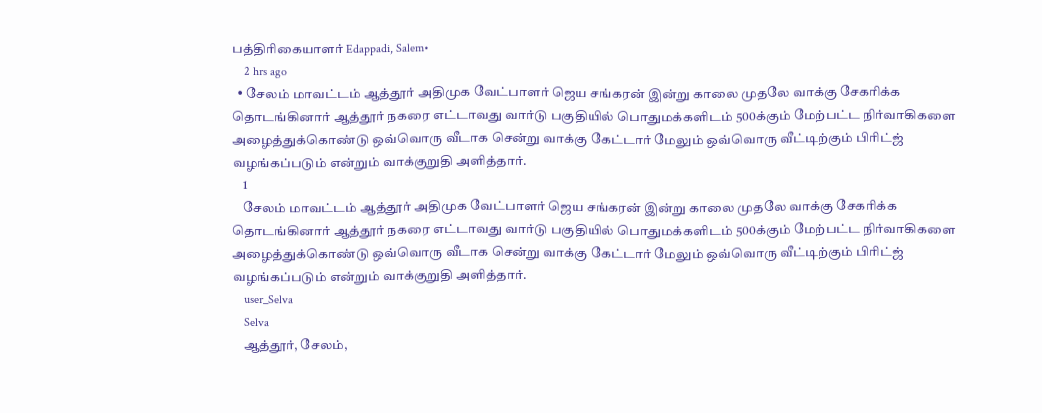பத்திரிகையாளர் Edappadi, Salem•
    2 hrs ago
  • சேலம் மாவட்டம் ஆத்தூர் அதிமுக வேட்பாளர் ஜெய சங்கரன் இன்று காலை முதலே வாக்கு சேகரிக்க தொடங்கினார் ஆத்தூர் நகரை எட்டாவது வார்டு பகுதியில் பொதுமக்களிடம் 500க்கும் மேற்பட்ட நிர்வாகிகளை அழைத்துக்கொண்டு ஒவ்வொரு வீடாக சென்று வாக்கு கேட்டார் மேலும் ஒவ்வொரு வீட்டிற்கும் பிரிட்ஜ் வழங்கப்படும் என்றும் வாக்குறுதி அளித்தார்.
    1
    சேலம் மாவட்டம் ஆத்தூர் அதிமுக வேட்பாளர் ஜெய சங்கரன் இன்று காலை முதலே வாக்கு சேகரிக்க தொடங்கினார் ஆத்தூர் நகரை எட்டாவது வார்டு பகுதியில் பொதுமக்களிடம் 500க்கும் மேற்பட்ட நிர்வாகிகளை அழைத்துக்கொண்டு ஒவ்வொரு வீடாக சென்று வாக்கு கேட்டார் மேலும் ஒவ்வொரு வீட்டிற்கும் பிரிட்ஜ் வழங்கப்படும் என்றும் வாக்குறுதி அளித்தார்.
    user_Selva
    Selva
    ஆத்தூர், சேலம்,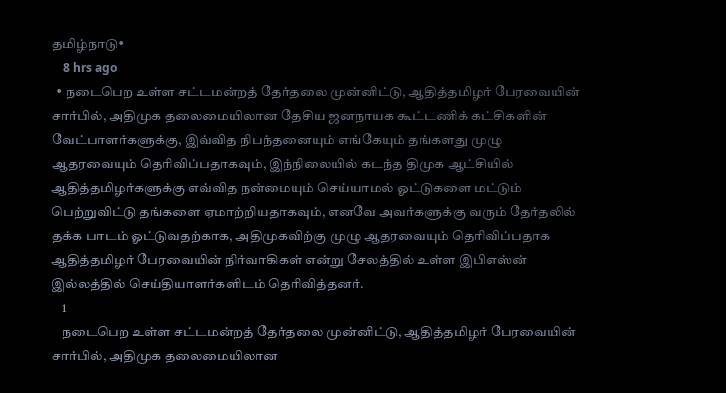தமிழ்நாடு•
    8 hrs ago
  • நடைபெற உள்ள சட்டமன்றத் தேர்தலை முன்னிட்டு, ஆதித்தமிழர் பேரவையின் சார்பில், அதிமுக தலைமையிலான தேசிய ஜனநாயக கூட்டணிக் கட்சிகளின் வேட்பாளர்களுக்கு, இவ்வித நிபந்தனையும் எங்கேயும் தங்களது முழு ஆதரவையும் தெரிவிப்பதாகவும், இந்நிலையில் கடந்த திமுக ஆட்சியில் ஆதித்தமிழர்களுக்கு எவ்வித நன்மையும் செய்யாமல் ஓட்டுகளை மட்டும் பெற்றுவிட்டு தங்களை ஏமாற்றியதாகவும், எனவே அவர்களுக்கு வரும் தேர்தலில் தக்க பாடம் ஓட்டுவதற்காக, அதிமுகவிற்கு முழு ஆதரவையும் தெரிவிப்பதாக ஆதித்தமிழர் பேரவையின் நிர்வாகிகள் என்று சேலத்தில் உள்ள இபிஎஸ்ன் இல்லத்தில் செய்தியாளர்களிடம் தெரிவித்தனர்.
    1
    நடைபெற உள்ள சட்டமன்றத் தேர்தலை முன்னிட்டு, ஆதித்தமிழர் பேரவையின் சார்பில், அதிமுக தலைமையிலான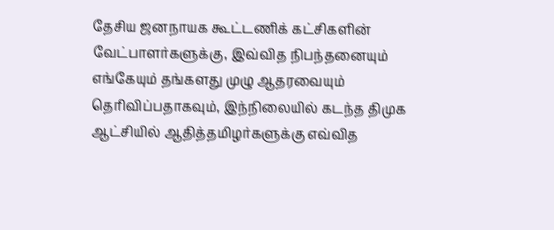தேசிய ஜனநாயக கூட்டணிக் கட்சிகளின் வேட்பாளர்களுக்கு, இவ்வித நிபந்தனையும் எங்கேயும் தங்களது முழு ஆதரவையும் தெரிவிப்பதாகவும், இந்நிலையில் கடந்த திமுக ஆட்சியில் ஆதித்தமிழர்களுக்கு எவ்வித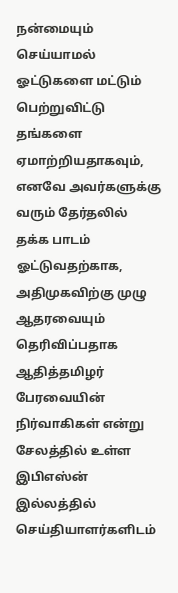நன்மையும் செய்யாமல் ஓட்டுகளை மட்டும் பெற்றுவிட்டு தங்களை ஏமாற்றியதாகவும், எனவே அவர்களுக்கு வரும் தேர்தலில் தக்க பாடம் ஓட்டுவதற்காக, அதிமுகவிற்கு முழு ஆதரவையும் தெரிவிப்பதாக ஆதித்தமிழர் பேரவையின் நிர்வாகிகள் என்று சேலத்தில் உள்ள இபிஎஸ்ன் இல்லத்தில் செய்தியாளர்களிடம்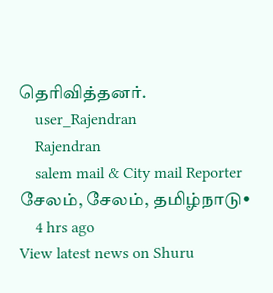தெரிவித்தனர்.
    user_Rajendran
    Rajendran
    salem mail & City mail Reporter சேலம், சேலம், தமிழ்நாடு•
    4 hrs ago
View latest news on Shuru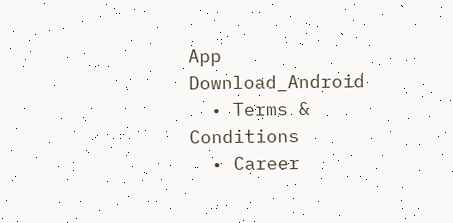App
Download_Android
  • Terms & Conditions
  • Career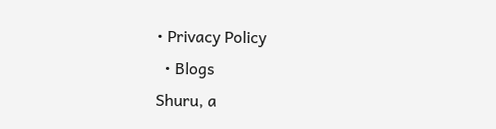• Privacy Policy
  • Blogs
Shuru, a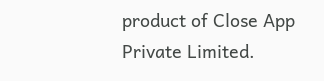product of Close App Private Limited.